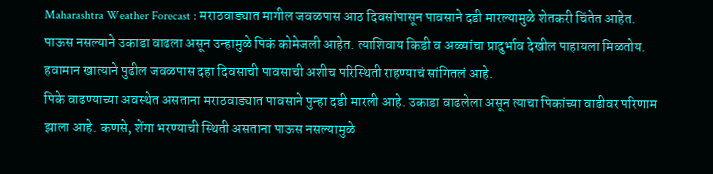Maharashtra Weather Forecast : मराठवाड्यात मागील जवळपास आठ दिवसांपासून पावसाने दडी मारल्यामुळे शेतकरी चिंतेत आहेत. पाऊस नसल्याने उकाडा वाढला असून उन्हामुळे पिकं कोमेजली आहेत. त्याशिवाय किडी व अळ्यांचा प्रादुर्भाव देखील पाहायला मिळतोय. हवामान खात्याने पुढील जवळपास दहा दिवसाची पावसाची अशीच परिस्थिती राहण्याचं सांगितलं आहे.
पिके वाढण्याच्या अवस्थेत असताना मराठवाड्यात पावसाने पुन्हा दडी मारली आहे. उकाडा वाढलेला असून त्याचा पिकांच्या वाढीवर परिणाम झाला आहे. कणसे, शेंगा भरण्याची स्थिती असताना पाऊस नसल्यामुळे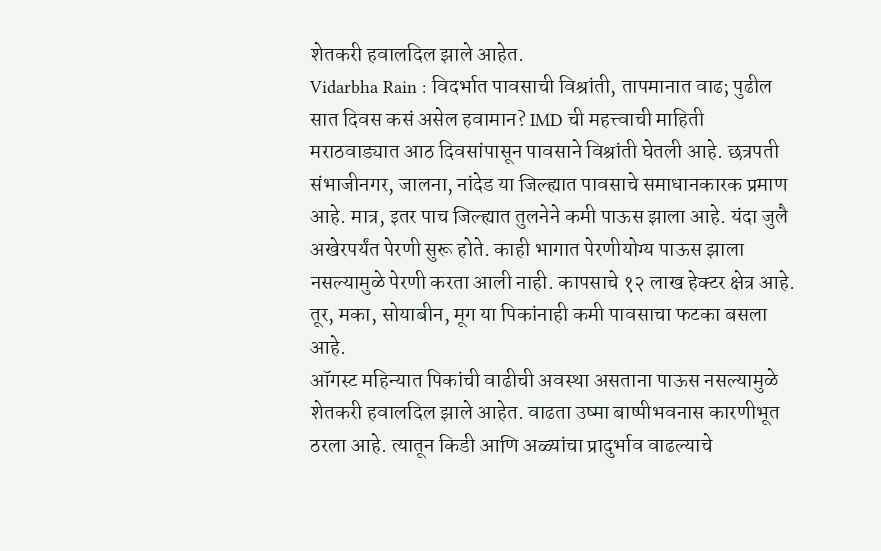शेतकरी हवालदिल झाले आहेत.
Vidarbha Rain : विदर्भात पावसाची विश्रांती, तापमानात वाढ; पुढील सात दिवस कसं असेल हवामान? IMD ची महत्त्वाची माहिती
मराठवाड्यात आठ दिवसांपासून पावसाने विश्रांती घेतली आहे. छत्रपती संभाजीनगर, जालना, नांदेड या जिल्ह्यात पावसाचे समाधानकारक प्रमाण आहे. मात्र, इतर पाच जिल्ह्यात तुलनेने कमी पाऊस झाला आहे. यंदा जुलै अखेरपर्यंत पेरणी सुरू होते. काही भागात पेरणीयोग्य पाऊस झाला नसल्यामुळे पेरणी करता आली नाही. कापसाचे १२ लाख हेक्टर क्षेत्र आहे. तूर, मका, सोयाबीन, मूग या पिकांनाही कमी पावसाचा फटका बसला आहे.
ऑगस्ट महिन्यात पिकांची वाढीची अवस्था असताना पाऊस नसल्यामुळे शेतकरी हवालदिल झाले आहेत. वाढता उष्मा बाष्पीभवनास कारणीभूत ठरला आहे. त्यातून किडी आणि अळ्यांचा प्रादुर्भाव वाढल्याचे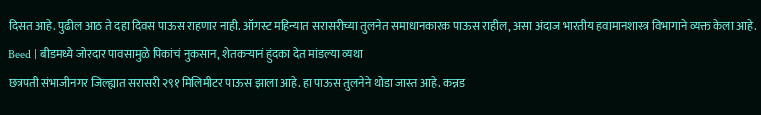दिसत आहे. पुढील आठ ते दहा दिवस पाऊस राहणार नाही. ऑगस्ट महिन्यात सरासरीच्या तुलनेत समाधानकारक पाऊस राहील, असा अंदाज भारतीय हवामानशास्त्र विभागाने व्यक्त केला आहे.
Beed | बीडमध्ये जोरदार पावसामुळे पिकांचं नुकसान, शेतकऱ्यानं हुंदका देत मांडल्या व्यथा
छत्रपती संभाजीनगर जिल्ह्यात सरासरी २९१ मिलिमीटर पाऊस झाला आहे. हा पाऊस तुलनेने थोडा जास्त आहे. कन्नड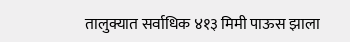तालुक्यात सर्वाधिक ४१३ मिमी पाऊस झाला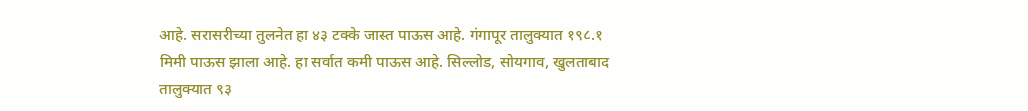आहे. सरासरीच्या तुलनेत हा ४३ टक्के जास्त पाऊस आहे. गंगापूर तालुक्यात १९८.१ मिमी पाऊस झाला आहे. हा सर्वात कमी पाऊस आहे. सिल्लोड, सोयगाव, खुलताबाद तालुक्यात ९३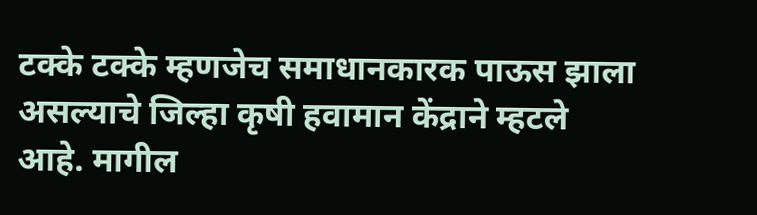टक्के टक्के म्हणजेच समाधानकारक पाऊस झाला असल्याचे जिल्हा कृषी हवामान केंद्राने म्हटले आहे. मागील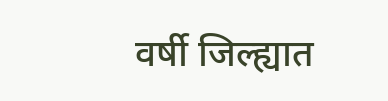वर्षी जिल्ह्यात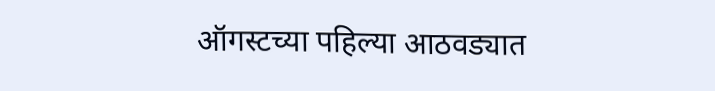ऑगस्टच्या पहिल्या आठवड्यात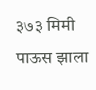३७३ मिमी पाऊस झाला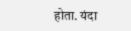होता. यंदा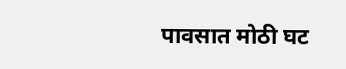पावसात मोठी घट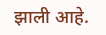झाली आहे.